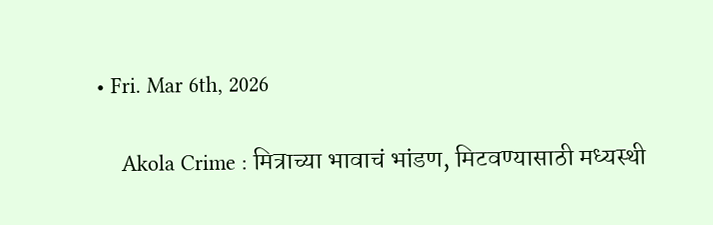• Fri. Mar 6th, 2026

    Akola Crime : मित्राच्या भावाचं भांडण, मिटवण्यासाठी मध्यस्थी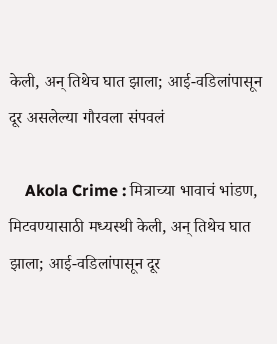केली, अन् तिथेच घात झाला; आई-वडिलांपासून दूर असलेल्या गौरवला संपवलं

    Akola Crime : मित्राच्या भावाचं भांडण, मिटवण्यासाठी मध्यस्थी केली, अन् तिथेच घात झाला; आई-वडिलांपासून दूर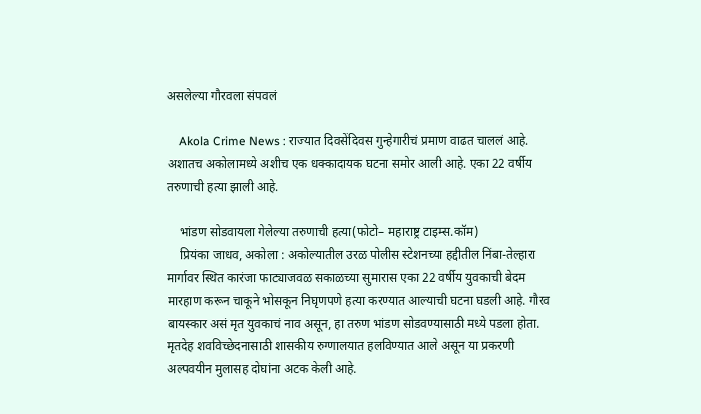असलेल्या गौरवला संपवलं

    Akola Crime News : राज्यात दिवसेंदिवस गुन्हेगारीचं प्रमाण वाढत चाललं आहे. अशातच अकोलामध्ये अशीच एक धक्कादायक घटना समोर आली आहे. एका 22 वर्षीय तरुणाची हत्या झाली आहे.

    भांडण सोडवायला गेलेल्या तरुणाची हत्या(फोटो– महाराष्ट्र टाइम्स.कॉम)
    प्रियंका जाधव, अकोला : अकोल्यातील उरळ पोलीस स्टेशनच्या हद्दीतील निंबा-तेल्हारा मार्गावर स्थित कारंजा फाट्याजवळ सकाळच्या सुमारास एका 22 वर्षीय युवकाची बेदम मारहाण करून चाकूने भोसकून निघृणपणे हत्या करण्यात आल्याची घटना घडली आहे. गौरव बायस्कार असं मृत युवकाचं नाव असून, हा तरुण भांडण सोडवण्यासाठी मध्ये पडला होता. मृतदेह शवविच्छेदनासाठी शासकीय रुग्णालयात हलविण्यात आले असून या प्रकरणी अल्पवयीन मुलासह दोघांना अटक केली आहे.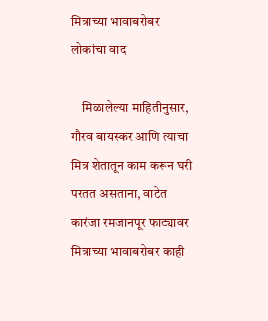मित्राच्या भावाबरोबर लोकांचा वाद

    मिळालेल्या माहितीनुसार, गौरव बायस्कर आणि त्याचा मित्र शेतातून काम करून घरी परतत असताना, वाटेत कारंजा रमजानपूर फाट्यावर मित्राच्या भावाबरोबर काही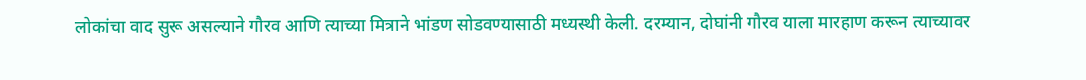लोकांचा वाद सुरू असल्याने गौरव आणि त्याच्या मित्राने भांडण सोडवण्यासाठी मध्यस्थी केली. दरम्यान, दोघांनी गौरव याला मारहाण करून त्याच्यावर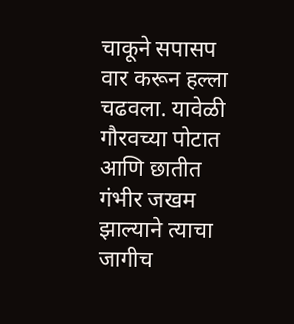चाकूने सपासप वार करून हल्ला चढवला. यावेळी गौरवच्या पोटात आणि छातीत गंभीर जखम झाल्याने त्याचा जागीच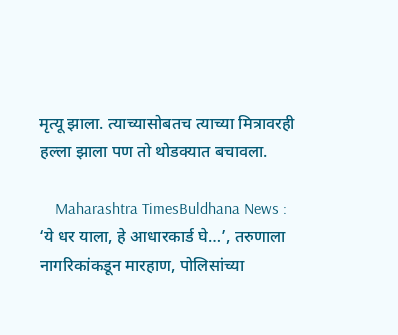मृत्यू झाला. त्याच्यासोबतच त्याच्या मित्रावरही हल्ला झाला पण तो थोडक्यात बचावला.

    Maharashtra TimesBuldhana News : ‘ये धर याला, हे आधारकार्ड घे…’, तरुणाला नागरिकांकडून मारहाण, पोलिसांच्या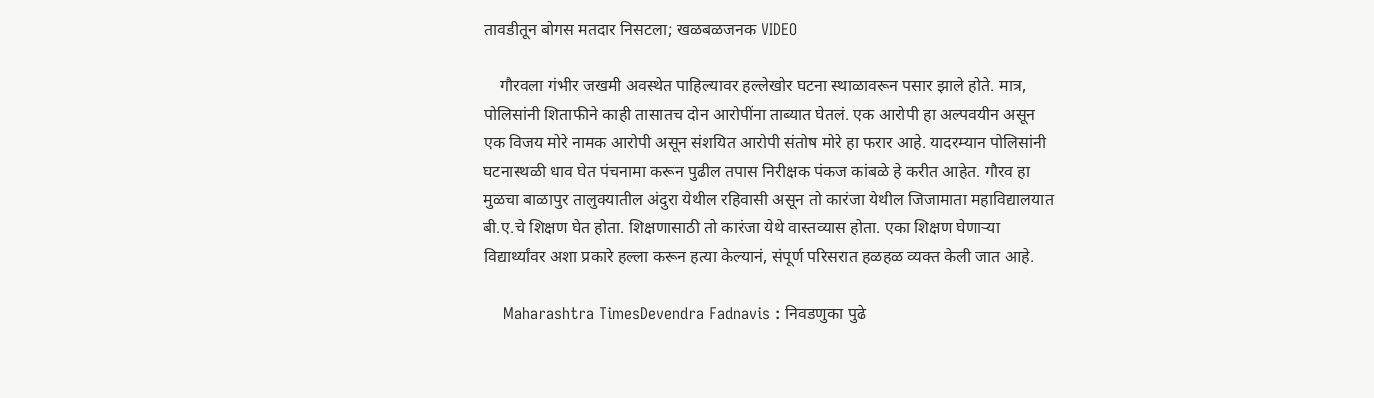तावडीतून बोगस मतदार निसटला; खळबळजनक VIDEO

    गौरवला गंभीर जखमी अवस्थेत पाहिल्यावर हल्लेखोर घटना स्थाळावरून पसार झाले होते. मात्र, पोलिसांनी शिताफीने काही तासातच दोन आरोपींना ताब्यात घेतलं. एक आरोपी हा अल्पवयीन असून एक विजय मोरे नामक आरोपी असून संशयित आरोपी संतोष मोरे हा फरार आहे. यादरम्यान पोलिसांनी घटनास्थळी धाव घेत पंचनामा करून पुढील तपास निरीक्षक पंकज कांबळे हे करीत आहेत. गौरव हा मुळचा बाळापुर तालुक्यातील अंदुरा येथील रहिवासी असून तो कारंजा येथील जिजामाता महाविद्यालयात बी.ए.चे शिक्षण घेत होता. शिक्षणासाठी तो कारंजा येथे वास्तव्यास होता. एका शिक्षण घेणाऱ्या विद्यार्थ्यांवर अशा प्रकारे हल्ला करून हत्या केल्यानं, संपूर्ण परिसरात हळहळ व्यक्त केली जात आहे.

    Maharashtra TimesDevendra Fadnavis : निवडणुका पुढे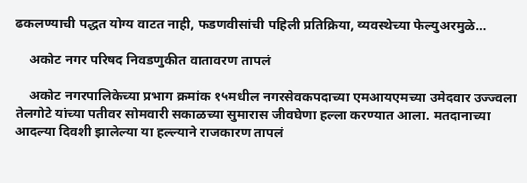ढकलण्याची पद्धत योग्य वाटत नाही, फडणवीसांची पहिली प्रतिक्रिया, व्यवस्थेच्या फेल्युअरमुळे…

    अकोट नगर परिषद निवडणुकीत वातावरण तापलं

    अकोट नगरपालिकेच्या प्रभाग क्रमांक १५मधील नगरसेवकपदाच्या एमआयएमच्या उमेदवार उज्ज्वला तेलगोटे यांच्या पतीवर सोमवारी सकाळच्या सुमारास जीवघेणा हल्ला करण्यात आला. मतदानाच्या आदल्या दिवशी झालेल्या या हल्ल्याने राजकारण तापलं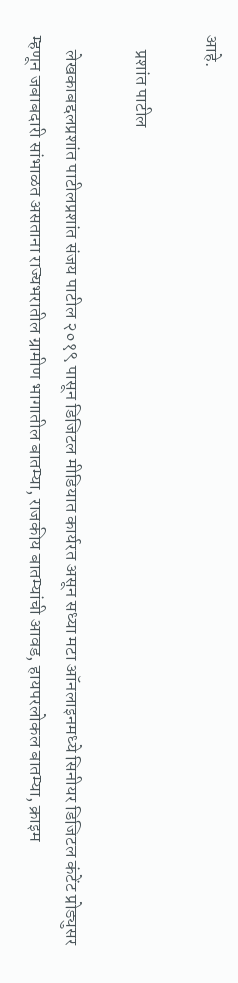आहे.

    प्रशांत पाटील

    लेखकाबद्दलप्रशांत पाटीलप्रशांत संजय पाटील २०१९ पासून डिजिटल मीडियात कार्यरत असून सध्या मटा ऑनलाइनमध्ये सिनीयर डिजिटल कंटेंट प्रोड्युसर म्हणून जबाबदारी सांभाळत असताना राज्यभरातील ग्रामीण भागातील बातम्या, राजकीय बातम्यांची आवड, हायपरलोकल बातम्या, क्राइम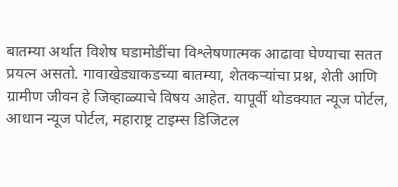बातम्या अर्थात विशेष घडामोडींचा विश्लेषणात्मक आढावा घेण्याचा सतत प्रयत्न असतो. गावाखेड्याकडच्या बातम्या, शेतकऱ्यांचा प्रश्न, शेती आणि ग्रामीण जीवन हे जिव्हाळ्याचे विषय आहेत. यापूर्वी थोडक्यात न्यूज पोर्टल, आधान न्यूज पोर्टल, महाराष्ट्र टाइम्स डिजिटल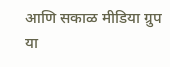आणि सकाळ मीडिया ग्रुप या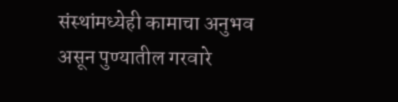संस्थांमध्येही कामाचा अनुभव असून पुण्यातील गरवारे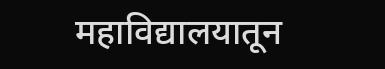महाविद्यालयातून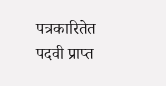पत्रकारितेत पदवी प्राप्त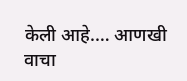केली आहे.… आणखी वाचा